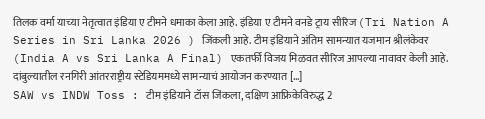तिलक वर्मा याच्या नेतृत्वात इंडिया ए टीमने धमाका केला आहे. इंडिया ए टीमने वनडे ट्राय सीरिज (Tri Nation A Series in Sri Lanka 2026 ) जिंकली आहे. टीम इंडियाने अंतिम सामन्यात यजमान श्रीलंकेवर (India A vs Sri Lanka A Final) एकतर्फी विजय मिळवत सीरिज आपल्या नावावर केली आहे. दांबुल्यातील रनगिरी आंतरराष्ट्रीय स्टेडियममध्ये सामन्याचं आयोजन करण्यात […]
SAW vs INDW Toss : टीम इंडियाने टॉस जिंकला, दक्षिण आफ्रिकेविरुद्ध 2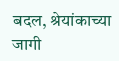बदल, श्रेयांकाच्या जागी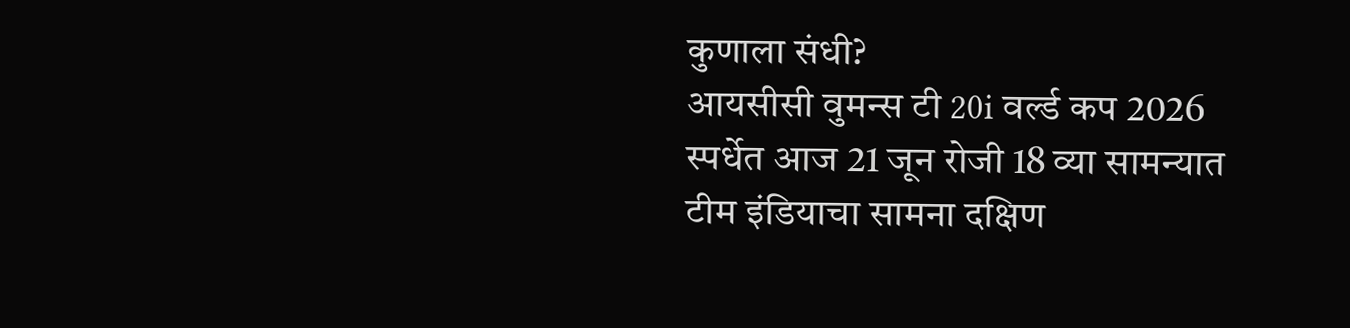कुणाला संधी?
आयसीसी वुमन्स टी 20i वर्ल्ड कप 2026 स्पर्धेत आज 21 जून रोजी 18 व्या सामन्यात टीम इंडियाचा सामना दक्षिण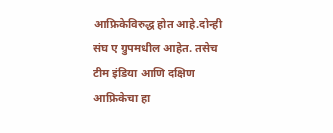आफ्रिकेविरुद्ध होत आहे.दोन्ही संघ ए ग्रुपमधील आहेत. तसेच टीम इंडिया आणि दक्षिण आफ्रिकेचा हा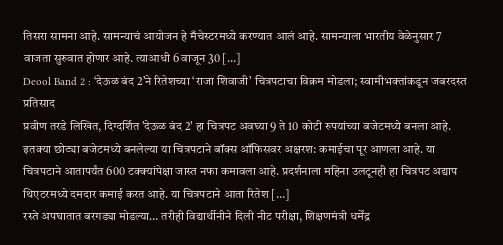तिसरा सामना आहे. सामन्याचं आयोजन हे मँचेस्टरमध्ये करण्यात आलं आहे. सामन्याला भारतीय वेळेनुसार 7 वाजता सुरुवात होणार आहे. त्याआधी 6 वाजून 30 […]
Deool Band 2 : ‘देऊळ बंद 2’ने रितेशच्या ‘राजा शिवाजी’ चित्रपटाचा विक्रम मोडला; स्वामीभक्तांकडून जबरदस्त प्रतिसाद
प्रवीण तरडे लिखित, दिग्दर्शित 'देऊळ बंद 2' हा चित्रपट अवघ्या 9 ते 10 कोटी रुपयांच्या बजेटमध्ये बनला आहे. इतक्या छोट्या बजेटमध्ये बनलेल्या या चित्रपटाने बॉक्स ऑफिसवर अक्षरश: कमाईचा पूर आणला आहे. या चित्रपटाने आतापर्यंत 600 टक्क्यांपेक्षा जास्त नफा कमावला आहे. प्रदर्शनाला महिना उलटूनही हा चित्रपट अद्याप थिएटरमध्ये दमदार कमाई करत आहे. या चित्रपटाने आता रितेश […]
रस्ते अपघातात बरगड्या मोडल्या… तरीही विद्यार्थीनीने दिली नीट परीक्षा, शिक्षणमंत्री धर्मेंद्र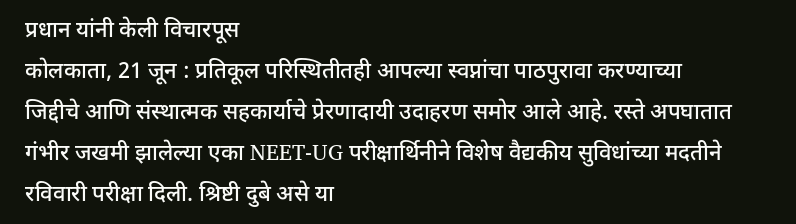प्रधान यांनी केली विचारपूस
कोलकाता, 21 जून : प्रतिकूल परिस्थितीतही आपल्या स्वप्नांचा पाठपुरावा करण्याच्या जिद्दीचे आणि संस्थात्मक सहकार्याचे प्रेरणादायी उदाहरण समोर आले आहे. रस्ते अपघातात गंभीर जखमी झालेल्या एका NEET-UG परीक्षार्थिनीने विशेष वैद्यकीय सुविधांच्या मदतीने रविवारी परीक्षा दिली. श्रिष्टी दुबे असे या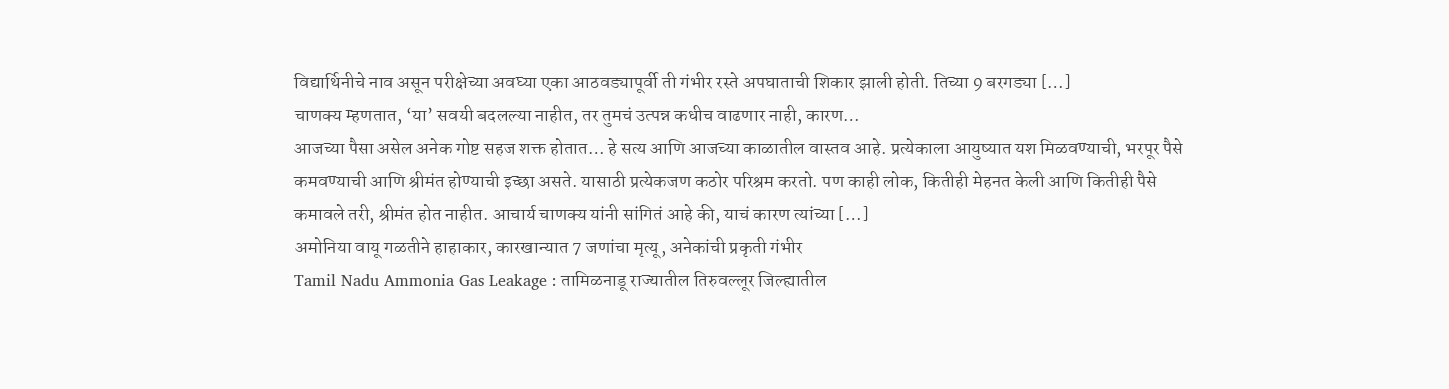विद्यार्थिनीचे नाव असून परीक्षेच्या अवघ्या एका आठवड्यापूर्वी ती गंभीर रस्ते अपघाताची शिकार झाली होती. तिच्या 9 बरगड्या […]
चाणक्य म्हणतात, ‘या’ सवयी बदलल्या नाहीत, तर तुमचं उत्पन्न कधीच वाढणार नाही, कारण…
आजच्या पैसा असेल अनेक गोष्ट सहज शक्त होतात… हे सत्य आणि आजच्या काळातील वास्तव आहे. प्रत्येकाला आयुष्यात यश मिळवण्याची, भरपूर पैसे कमवण्याची आणि श्रीमंत होण्याची इच्छा असते. यासाठी प्रत्येकजण कठोर परिश्रम करतो. पण काही लोक, कितीही मेहनत केली आणि कितीही पैसे कमावले तरी, श्रीमंत होत नाहीत. आचार्य चाणक्य यांनी सांगितं आहे की, याचं कारण त्यांच्या […]
अमोनिया वायू गळतीने हाहाकार, कारखान्यात 7 जणांचा मृत्यू, अनेकांची प्रकृती गंभीर
Tamil Nadu Ammonia Gas Leakage : तामिळनाडू राज्यातील तिरुवल्लूर जिल्ह्यातील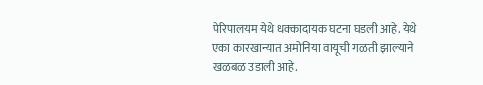पेरिपालयम येथे धक्कादायक घटना घडली आहे. येथे एका कारखान्यात अमोनिया वायूची गळती झाल्याने खळबळ उडाली आहे.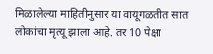मिळालेल्या माहितीनुसार या वायूगळतीत सात लोकांचा मृत्यू झाला आहे. तर 10 पेक्षा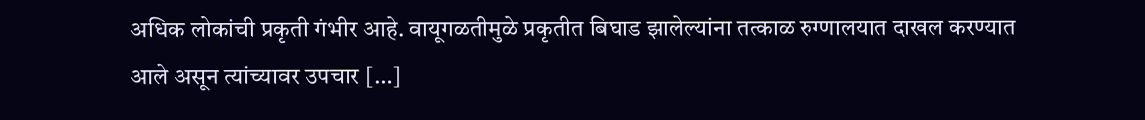अधिक लोकांची प्रकृती गंभीर आहे. वायूगळतीमुळे प्रकृतीत बिघाड झालेल्यांना तत्काळ रुग्णालयात दाखल करण्यात आले असून त्यांच्यावर उपचार […]